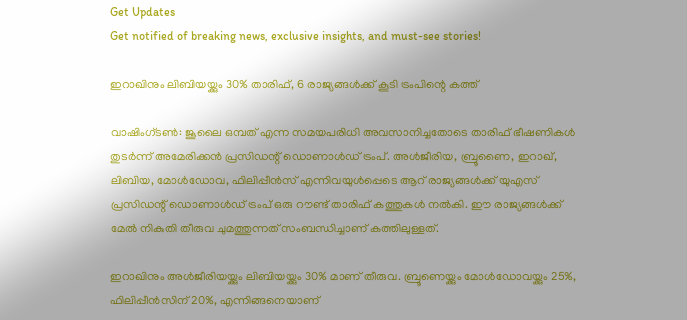Get Updates
Get notified of breaking news, exclusive insights, and must-see stories!

ഇറാഖിനും ലിബിയയ്ക്കും 30% താരിഫ്, 6 രാജ്യങ്ങള്‍ക്ക് കൂടി ട്രംപിന്റെ കത്ത്

വാഷിംഗ്ടണ്‍: ജൂലൈ ഒമ്പത് എന്ന സമയപരിധി അവസാനിച്ചതോടെ താരിഫ് ഭീഷണികള്‍ തുടര്‍ന്ന് അമേരിക്കന്‍ പ്രസിഡന്റ് ഡൊണാള്‍ഡ് ട്രംപ്. അള്‍ജീരിയ, ബ്രൂണൈ, ഇറാഖ്, ലിബിയ, മോള്‍ഡോവ, ഫിലിപ്പീന്‍സ് എന്നിവയുള്‍പ്പെടെ ആറ് രാജ്യങ്ങള്‍ക്ക് യുഎസ് പ്രസിഡന്റ് ഡൊണാള്‍ഡ് ട്രംപ് ഒരു റൗണ്ട് താരിഫ് കത്തുകള്‍ നല്‍കി. ഈ രാജ്യങ്ങള്‍ക്ക് മേല്‍ നികുതി തീരുവ ചുമത്തുന്നത് സംബന്ധിച്ചാണ് കത്തിലുള്ളത്.

ഇറാഖിനും അള്‍ജീരിയയ്ക്കും ലിബിയയ്ക്കും 30% മാണ് തീരുവ. ബ്രൂണെയ്ക്കും മോള്‍ഡോവയ്ക്കും 25%, ഫിലിപ്പീന്‍സിന് 20%, എന്നിങ്ങനെയാണ്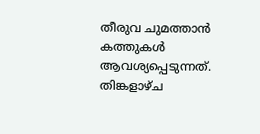തീരുവ ചുമത്താന്‍ കത്തുകള്‍ ആവശ്യപ്പെടുന്നത്. തിങ്കളാഴ്ച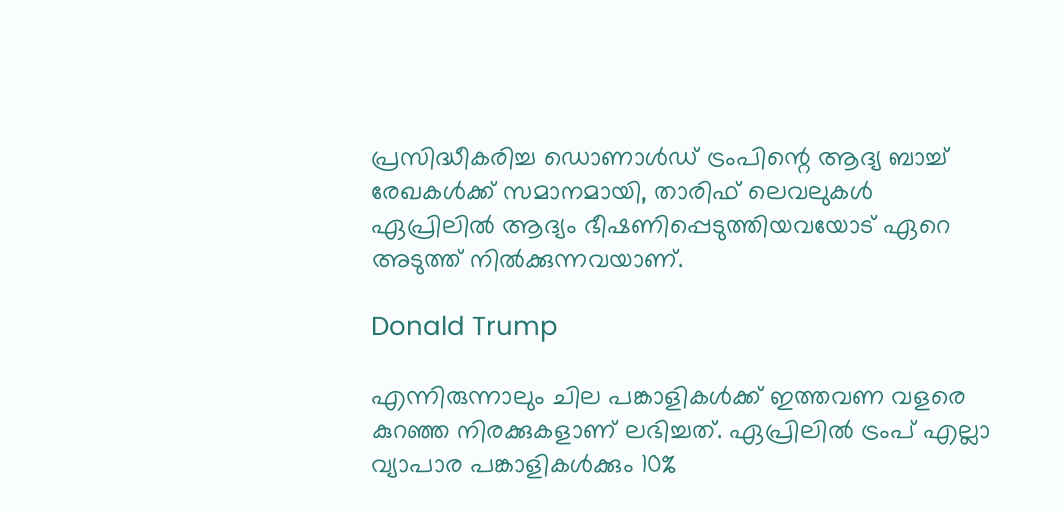പ്രസിദ്ധീകരിച്ച ഡൊണാള്‍ഡ് ട്രംപിന്റെ ആദ്യ ബാച്ച് രേഖകള്‍ക്ക് സമാനമായി, താരിഫ് ലെവലുകള്‍ ഏപ്രിലില്‍ ആദ്യം ഭീഷണിപ്പെടുത്തിയവയോട് ഏറെ അടുത്ത് നില്‍ക്കുന്നവയാണ്.

Donald Trump

എന്നിരുന്നാലും ചില പങ്കാളികള്‍ക്ക് ഇത്തവണ വളരെ കുറഞ്ഞ നിരക്കുകളാണ് ലഭിച്ചത്. ഏപ്രിലില്‍ ട്രംപ് എല്ലാ വ്യാപാര പങ്കാളികള്‍ക്കും 10%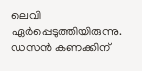ലെവി ഏര്‍പ്പെടുത്തിയിരുന്നു. ഡസന്‍ കണക്കിന്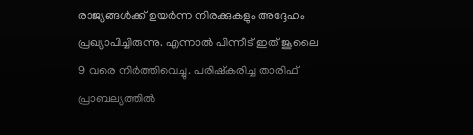രാജ്യങ്ങള്‍ക്ക് ഉയര്‍ന്ന നിരക്കുകളും അദ്ദേഹം പ്രഖ്യാപിച്ചിരുന്നു. എന്നാല്‍ പിന്നീട് ഇത് ജൂലൈ 9 വരെ നിര്‍ത്തിവെച്ചു. പരിഷ്‌കരിച്ച താരിഫ് പ്രാബല്യത്തില്‍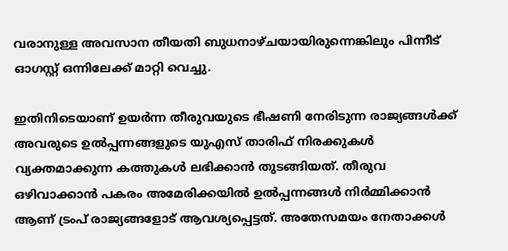വരാനുള്ള അവസാന തീയതി ബുധനാഴ്ചയായിരുന്നെങ്കിലും പിന്നീട് ഓഗസ്റ്റ് ഒന്നിലേക്ക് മാറ്റി വെച്ചു.

ഇതിനിടെയാണ് ഉയര്‍ന്ന തീരുവയുടെ ഭീഷണി നേരിടുന്ന രാജ്യങ്ങള്‍ക്ക് അവരുടെ ഉല്‍പ്പന്നങ്ങളുടെ യുഎസ് താരിഫ് നിരക്കുകള്‍ വ്യക്തമാക്കുന്ന കത്തുകള്‍ ലഭിക്കാന്‍ തുടങ്ങിയത്. തീരുവ ഒഴിവാക്കാന്‍ പകരം അമേരിക്കയില്‍ ഉല്‍പ്പന്നങ്ങള്‍ നിര്‍മ്മിക്കാന്‍ ആണ് ട്രംപ് രാജ്യങ്ങളോട് ആവശ്യപ്പെട്ടത്. അതേസമയം നേതാക്കള്‍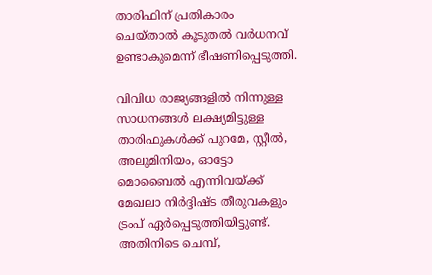താരിഫിന് പ്രതികാരം ചെയ്താല്‍ കൂടുതല്‍ വര്‍ധനവ് ഉണ്ടാകുമെന്ന് ഭീഷണിപ്പെടുത്തി.

വിവിധ രാജ്യങ്ങളില്‍ നിന്നുള്ള സാധനങ്ങള്‍ ലക്ഷ്യമിട്ടുള്ള താരിഫുകള്‍ക്ക് പുറമേ, സ്റ്റീല്‍, അലുമിനിയം, ഓട്ടോ മൊബൈല്‍ എന്നിവയ്ക്ക് മേഖലാ നിര്‍ദ്ദിഷ്ട തീരുവകളും ട്രംപ് ഏര്‍പ്പെടുത്തിയിട്ടുണ്ട്. അതിനിടെ ചെമ്പ്,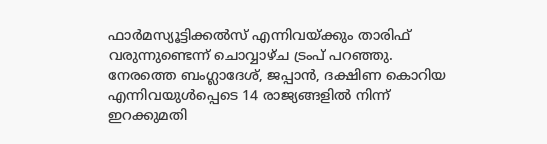ഫാര്‍മസ്യൂട്ടിക്കല്‍സ് എന്നിവയ്ക്കും താരിഫ് വരുന്നുണ്ടെന്ന് ചൊവ്വാഴ്ച ട്രംപ് പറഞ്ഞു. നേരത്തെ ബംഗ്ലാദേശ്, ജപ്പാന്‍, ദക്ഷിണ കൊറിയ എന്നിവയുള്‍പ്പെടെ 14 രാജ്യങ്ങളില്‍ നിന്ന് ഇറക്കുമതി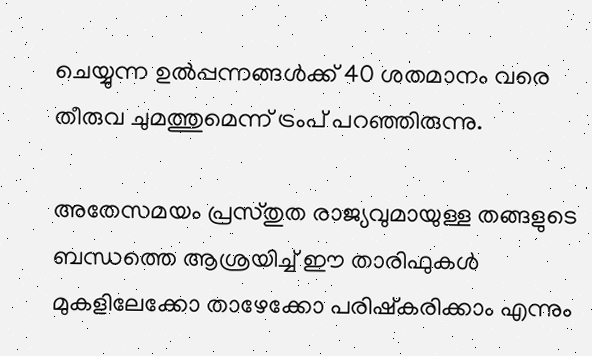ചെയ്യുന്ന ഉല്‍പ്പന്നങ്ങള്‍ക്ക് 40 ശതമാനം വരെ തീരുവ ചുമത്തുമെന്ന് ട്രംപ് പറഞ്ഞിരുന്നു.

അതേസമയം പ്രസ്തുത രാജ്യവുമായുള്ള തങ്ങളുടെ ബന്ധത്തെ ആശ്രയിച്ച് ഈ താരിഫുകള്‍ മുകളിലേക്കോ താഴേക്കോ പരിഷ്‌കരിക്കാം എന്നും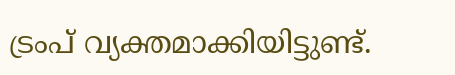ട്രംപ് വ്യക്തമാക്കിയിട്ടുണ്ട്.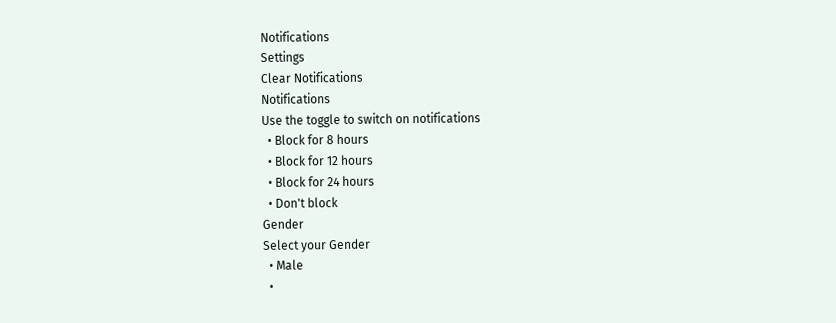Notifications
Settings
Clear Notifications
Notifications
Use the toggle to switch on notifications
  • Block for 8 hours
  • Block for 12 hours
  • Block for 24 hours
  • Don't block
Gender
Select your Gender
  • Male
  •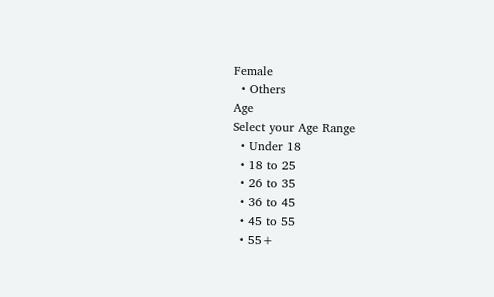Female
  • Others
Age
Select your Age Range
  • Under 18
  • 18 to 25
  • 26 to 35
  • 36 to 45
  • 45 to 55
  • 55+